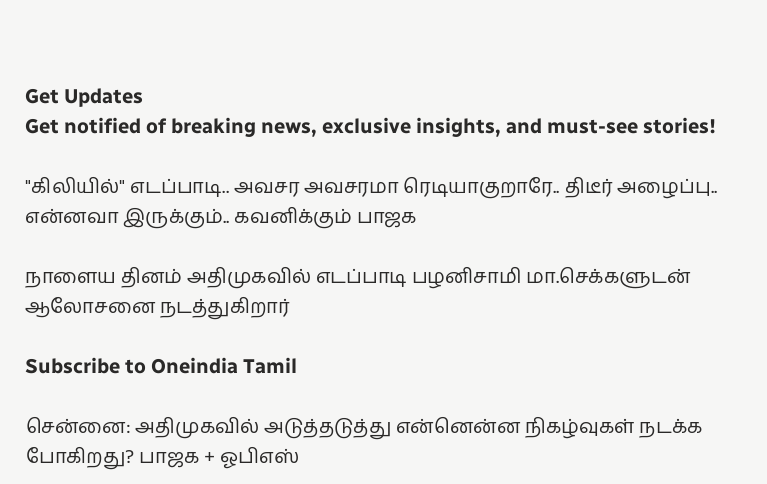Get Updates
Get notified of breaking news, exclusive insights, and must-see stories!

"கிலியில்" எடப்பாடி.. அவசர அவசரமா ரெடியாகுறாரே.. திடீர் அழைப்பு.. என்னவா இருக்கும்.. கவனிக்கும் பாஜக

நாளைய தினம் அதிமுகவில் எடப்பாடி பழனிசாமி மா.செக்களுடன் ஆலோசனை நடத்துகிறார்

Subscribe to Oneindia Tamil

சென்னை: அதிமுகவில் அடுத்தடுத்து என்னென்ன நிகழ்வுகள் நடக்க போகிறது? பாஜக + ஓபிஎஸ்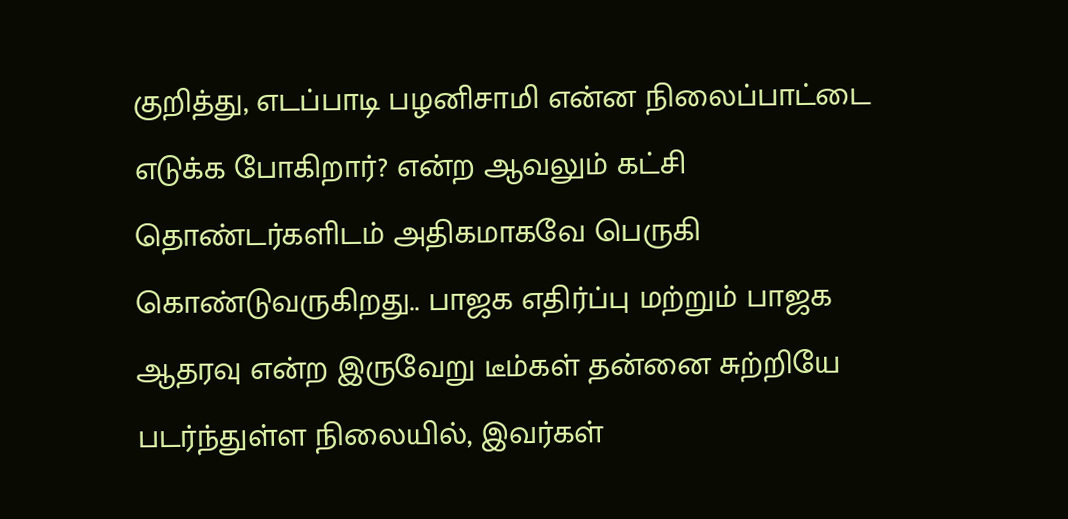குறித்து, எடப்பாடி பழனிசாமி என்ன நிலைப்பாட்டை எடுக்க போகிறார்? என்ற ஆவலும் கட்சி தொண்டர்களிடம் அதிகமாகவே பெருகி கொண்டுவருகிறது.. பாஜக எதிர்ப்பு மற்றும் பாஜக ஆதரவு என்ற இருவேறு டீம்கள் தன்னை சுற்றியே படர்ந்துள்ள நிலையில், இவர்கள்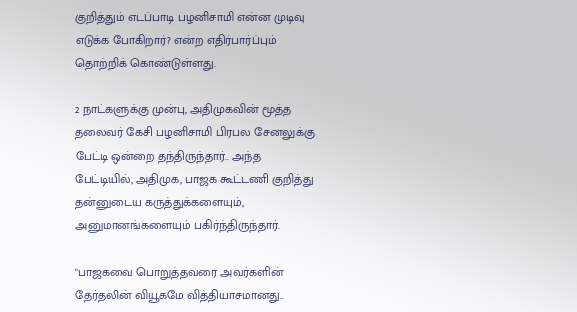குறித்தும் எடப்பாடி பழனிசாமி என்ன முடிவு எடுக்க போகிறார்? என்ற எதிர்பார்ப்பும் தொற்றிக் கொண்டுள்ளது.

2 நாட்களுக்கு முன்பு, அதிமுகவின் மூத்த தலைவர் கேசி பழனிசாமி பிரபல சேனலுக்கு பேட்டி ஒன்றை தந்திருந்தார்.. அந்த பேட்டியில், அதிமுக, பாஜக கூட்டணி குறித்து தன்னுடைய கருத்துக்களையும், அனுமானங்களையும் பகிர்ந்திருந்தார்.

"பாஜகவை பொறுத்தவரை அவர்களின் தேர்தலின் வியூகமே வித்தியாசமானது..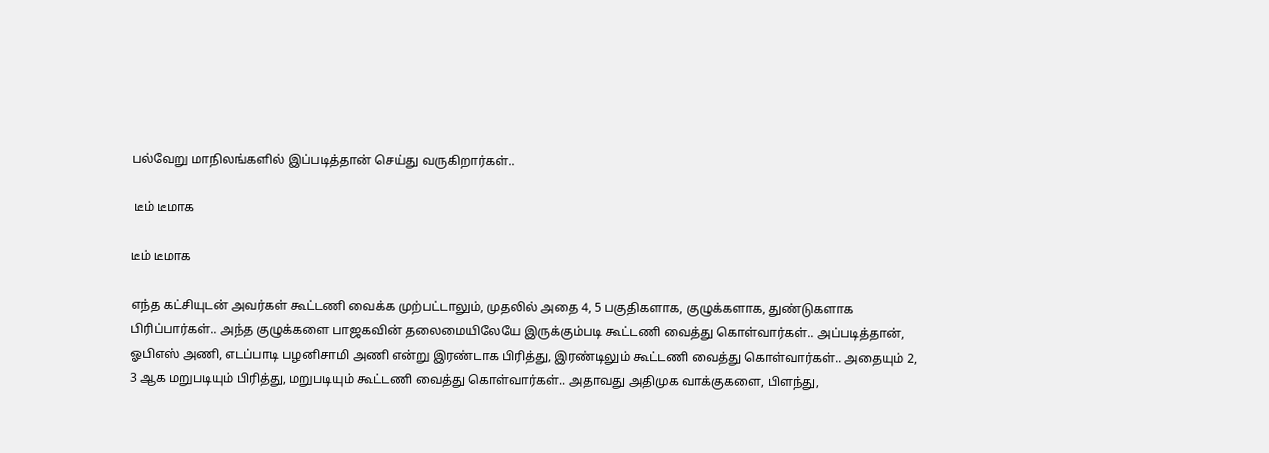பல்வேறு மாநிலங்களில் இப்படித்தான் செய்து வருகிறார்கள்..

 டீம் டீமாக

டீம் டீமாக

எந்த கட்சியுடன் அவர்கள் கூட்டணி வைக்க முற்பட்டாலும், முதலில் அதை 4, 5 பகுதிகளாக, குழுக்களாக, துண்டுகளாக பிரிப்பார்கள்.. அந்த குழுக்களை பாஜகவின் தலைமையிலேயே இருக்கும்படி கூட்டணி வைத்து கொள்வார்கள்.. அப்படித்தான், ஓபிஎஸ் அணி, எடப்பாடி பழனிசாமி அணி என்று இரண்டாக பிரித்து, இரண்டிலும் கூட்டணி வைத்து கொள்வார்கள்.. அதையும் 2, 3 ஆக மறுபடியும் பிரித்து, மறுபடியும் கூட்டணி வைத்து கொள்வார்கள்.. அதாவது அதிமுக வாக்குகளை, பிளந்து,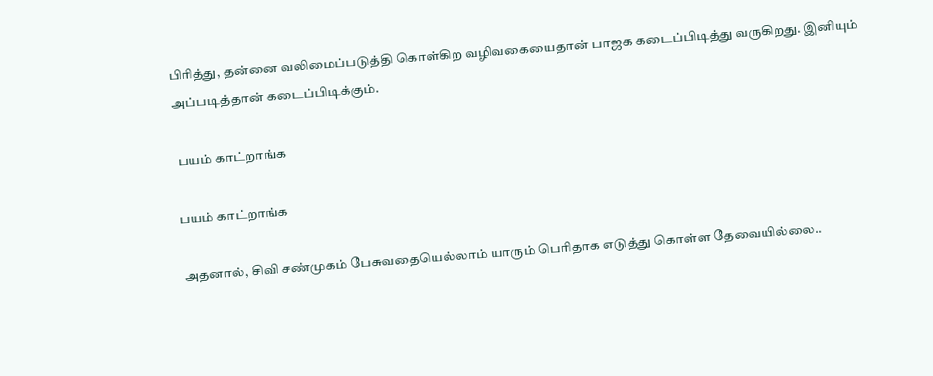பிரித்து, தன்னை வலிமைப்படுத்தி கொள்கிற வழிவகையைதான் பாஜக கடைப்பிடித்து வருகிறது. இனியும் அப்படித்தான் கடைப்பிடிக்கும்.

 பயம் காட்றாங்க

பயம் காட்றாங்க

அதனால், சிவி சண்முகம் பேசுவதையெல்லாம் யாரும் பெரிதாக எடுத்து கொள்ள தேவையில்லை..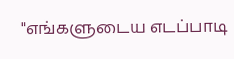"எங்களுடைய எடப்பாடி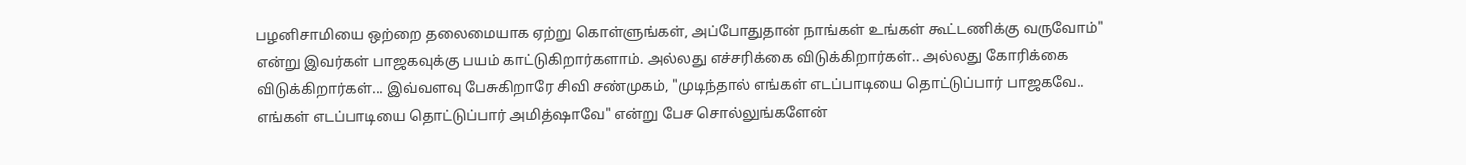பழனிசாமியை ஒற்றை தலைமையாக ஏற்று கொள்ளுங்கள், அப்போதுதான் நாங்கள் உங்கள் கூட்டணிக்கு வருவோம்" என்று இவர்கள் பாஜகவுக்கு பயம் காட்டுகிறார்களாம். அல்லது எச்சரிக்கை விடுக்கிறார்கள்.. அல்லது கோரிக்கை விடுக்கிறார்கள்... இவ்வளவு பேசுகிறாரே சிவி சண்முகம், "முடிந்தால் எங்கள் எடப்பாடியை தொட்டுப்பார் பாஜகவே.. எங்கள் எடப்பாடியை தொட்டுப்பார் அமித்ஷாவே" என்று பேச சொல்லுங்களேன்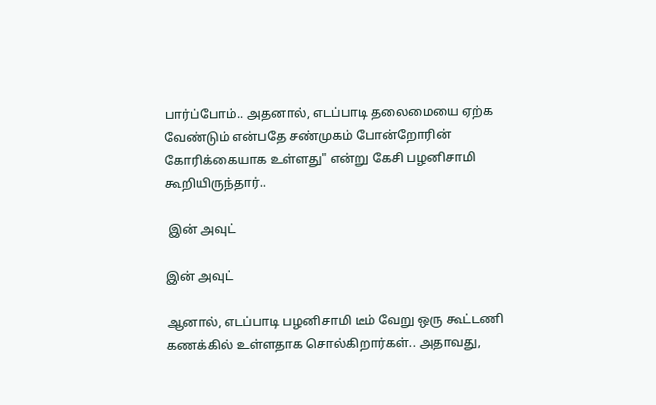பார்ப்போம்.. அதனால், எடப்பாடி தலைமையை ஏற்க வேண்டும் என்பதே சண்முகம் போன்றோரின் கோரிக்கையாக உள்ளது" என்று கேசி பழனிசாமி கூறியிருந்தார்..

 இன் அவுட்

இன் அவுட்

ஆனால், எடப்பாடி பழனிசாமி டீம் வேறு ஒரு கூட்டணி கணக்கில் உள்ளதாக சொல்கிறார்கள்.. அதாவது,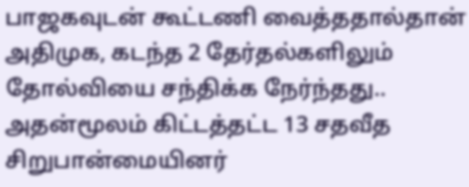பாஜகவுடன் கூட்டணி வைத்ததால்தான் அதிமுக, கடந்த 2 தேர்தல்களிலும் தோல்வியை சந்திக்க நேர்ந்தது.. அதன்மூலம் கிட்டத்தட்ட 13 சதவீத சிறுபான்மையினர்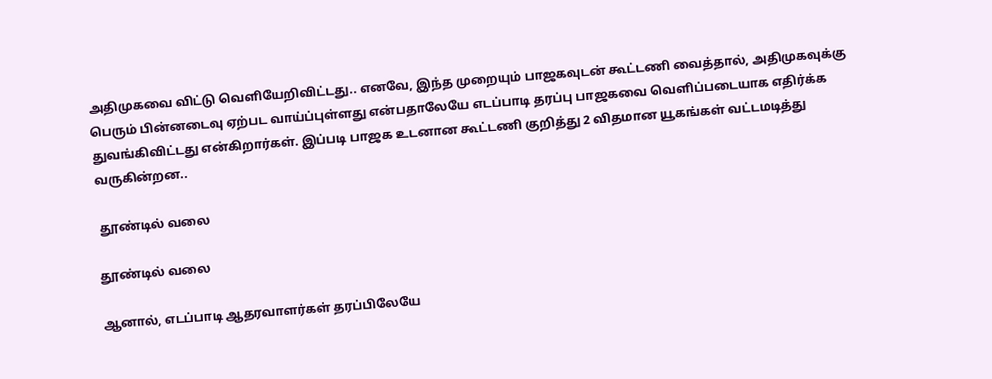அதிமுகவை விட்டு வெளியேறிவிட்டது.. எனவே, இந்த முறையும் பாஜகவுடன் கூட்டணி வைத்தால், அதிமுகவுக்கு பெரும் பின்னடைவு ஏற்பட வாய்ப்புள்ளது என்பதாலேயே எடப்பாடி தரப்பு பாஜகவை வெளிப்படையாக எதிர்க்க துவங்கிவிட்டது என்கிறார்கள். இப்படி பாஜக உடனான கூட்டணி குறித்து 2 விதமான யூகங்கள் வட்டமடித்து வருகின்றன..

 தூண்டில் வலை

தூண்டில் வலை

ஆனால், எடப்பாடி ஆதரவாளர்கள் தரப்பிலேயே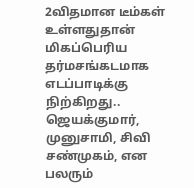2விதமான டீம்கள் உள்ளதுதான் மிகப்பெரிய தர்மசங்கடமாக எடப்பாடிக்கு நிற்கிறது.. ஜெயக்குமார், முனுசாமி, சிவி சண்முகம், என பலரும்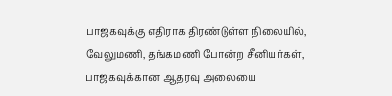பாஜகவுக்கு எதிராக திரண்டுள்ள நிலையில், வேலுமணி, தங்கமணி போன்ற சீனியர்கள், பாஜகவுக்கான ஆதரவு அலையை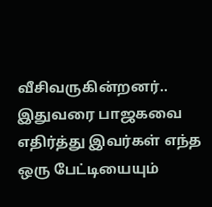வீசிவருகின்றனர்.. இதுவரை பாஜகவை எதிர்த்து இவர்கள் எந்த ஒரு பேட்டியையும்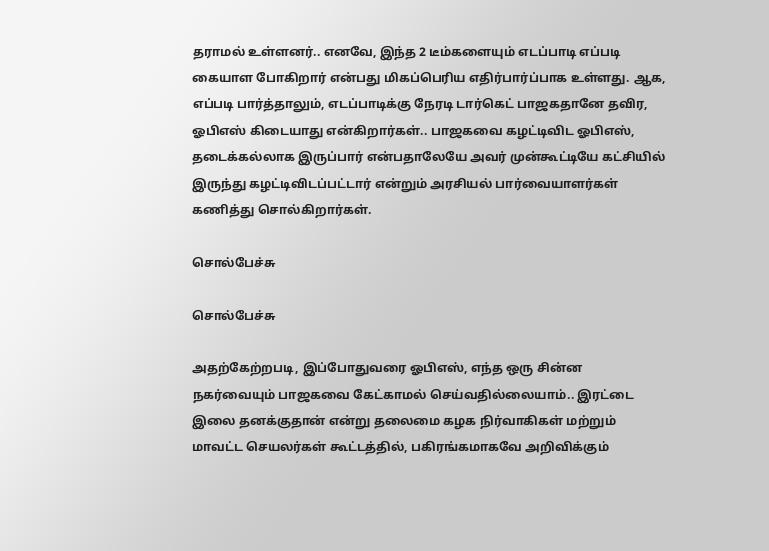தராமல் உள்ளனர்.. எனவே, இந்த 2 டீம்களையும் எடப்பாடி எப்படி கையாள போகிறார் என்பது மிகப்பெரிய எதிர்பார்ப்பாக உள்ளது. ஆக, எப்படி பார்த்தாலும், எடப்பாடிக்கு நேரடி டார்கெட் பாஜகதானே தவிர, ஓபிஎஸ் கிடையாது என்கிறார்கள்.. பாஜகவை கழட்டிவிட ஓபிஎஸ், தடைக்கல்லாக இருப்பார் என்பதாலேயே அவர் முன்கூட்டியே கட்சியில் இருந்து கழட்டிவிடப்பட்டார் என்றும் அரசியல் பார்வையாளர்கள் கணித்து சொல்கிறார்கள்.

சொல்பேச்சு

சொல்பேச்சு

அதற்கேற்றபடி, இப்போதுவரை ஓபிஎஸ், எந்த ஒரு சின்ன நகர்வையும் பாஜகவை கேட்காமல் செய்வதில்லையாம்.. இரட்டை இலை தனக்குதான் என்று தலைமை கழக நிர்வாகிகள் மற்றும் மாவட்ட செயலர்கள் கூட்டத்தில், பகிரங்கமாகவே அறிவிக்கும்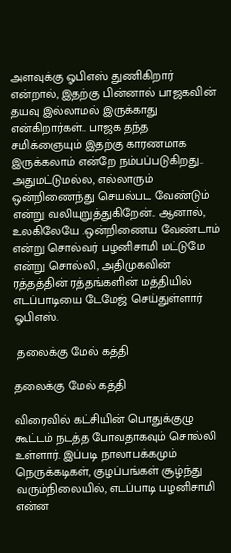அளவுக்கு ஓபிஎஸ் துணிகிறார் என்றால், இதற்கு பின்னால் பாஜகவின் தயவு இல்லாமல் இருக்காது என்கிறார்கள்.. பாஜக தந்த சமிக்ஞையும் இதற்கு காரணமாக இருக்கலாம் என்றே நம்பப்படுகிறது.. அதுமட்டுமல்ல, எல்லாரும் ஒன்றிணைந்து செயல்பட வேண்டும் என்று வலியுறுத்துகிறேன்.. ஆனால், உலகிலேயே .ஒன்றிணைய வேண்டாம் என்று சொல்வர் பழனிசாமி மட்டுமே என்று சொல்லி, அதிமுகவின் ரத்தத்தின் ரத்தங்களின் மத்தியில் எடப்பாடியை டேமேஜ் செய்துள்ளார் ஓபிஎஸ்.

 தலைக்கு மேல் கத்தி

தலைக்கு மேல் கத்தி

விரைவில் கட்சியின் பொதுக்குழு கூட்டம் நடத்த போவதாகவும் சொல்லி உள்ளார். இப்படி நாலாபக்கமும் நெருக்கடிகள், குழப்பங்கள் சூழ்ந்து வரும்நிலையில், எடப்பாடி பழனிசாமி என்ன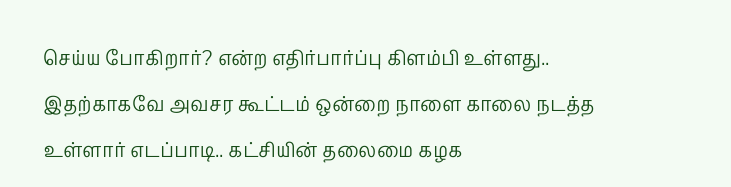செய்ய போகிறார்? என்ற எதிர்பார்ப்பு கிளம்பி உள்ளது.. இதற்காகவே அவசர கூட்டம் ஒன்றை நாளை காலை நடத்த உள்ளார் எடப்பாடி.. கட்சியின் தலைமை கழக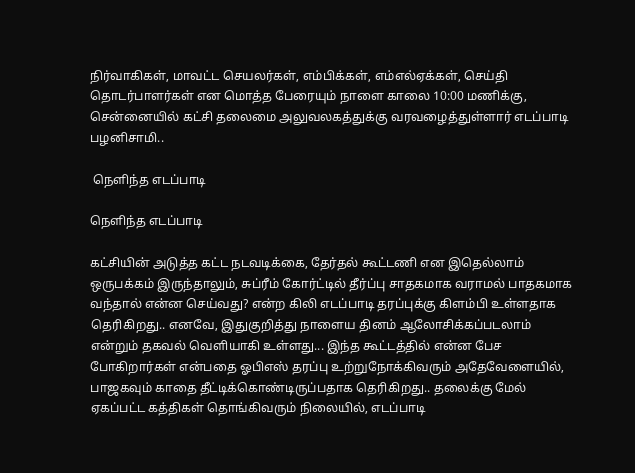நிர்வாகிகள், மாவட்ட செயலர்கள், எம்பிக்கள், எம்எல்ஏக்கள், செய்தி தொடர்பாளர்கள் என மொத்த பேரையும் நாளை காலை 10:00 மணிக்கு, சென்னையில் கட்சி தலைமை அலுவலகத்துக்கு வரவழைத்துள்ளார் எடப்பாடி பழனிசாமி..

 நெளிந்த எடப்பாடி

நெளிந்த எடப்பாடி

கட்சியின் அடுத்த கட்ட நடவடிக்கை, தேர்தல் கூட்டணி என இதெல்லாம் ஒருபக்கம் இருந்தாலும், சுப்ரீம் கோர்ட்டில் தீர்ப்பு சாதகமாக வராமல் பாதகமாக வந்தால் என்ன செய்வது? என்ற கிலி எடப்பாடி தரப்புக்கு கிளம்பி உள்ளதாக தெரிகிறது.. எனவே, இதுகுறித்து நாளைய தினம் ஆலோசிக்கப்படலாம் என்றும் தகவல் வெளியாகி உள்ளது... இந்த கூட்டத்தில் என்ன பேச போகிறார்கள் என்பதை ஓபிஎஸ் தரப்பு உற்றுநோக்கிவரும் அதேவேளையில், பாஜகவும் காதை தீட்டிக்கொண்டிருப்பதாக தெரிகிறது.. தலைக்கு மேல் ஏகப்பட்ட கத்திகள் தொங்கிவரும் நிலையில், எடப்பாடி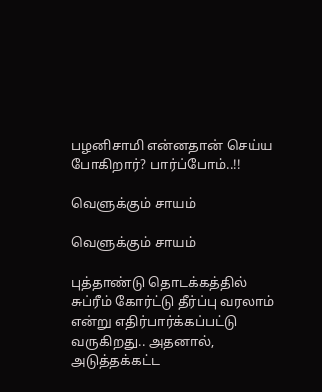பழனிசாமி என்னதான் செய்ய போகிறார்? பார்ப்போம்..!!

வெளுக்கும் சாயம்

வெளுக்கும் சாயம்

புத்தாண்டு தொடக்கத்தில் சுப்ரீம் கோர்ட்டு தீர்ப்பு வரலாம் என்று எதிர்பார்க்கப்பட்டு வருகிறது.. அதனால், அடுத்தக்கட்ட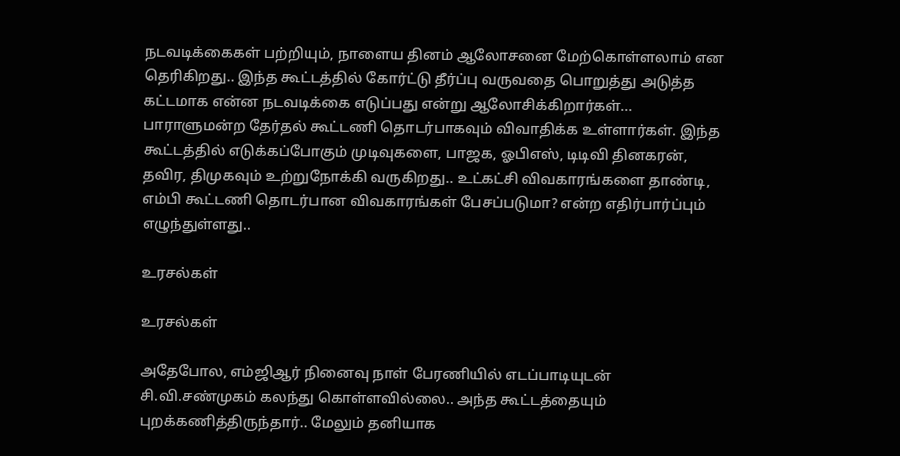நடவடிக்கைகள் பற்றியும், நாளைய தினம் ஆலோசனை மேற்கொள்ளலாம் என தெரிகிறது.. இந்த கூட்டத்தில் கோர்ட்டு தீர்ப்பு வருவதை பொறுத்து அடுத்த கட்டமாக என்ன நடவடிக்கை எடுப்பது என்று ஆலோசிக்கிறார்கள்... பாராளுமன்ற தேர்தல் கூட்டணி தொடர்பாகவும் விவாதிக்க உள்ளார்கள். இந்த கூட்டத்தில் எடுக்கப்போகும் முடிவுகளை, பாஜக, ஓபிஎஸ், டிடிவி தினகரன், தவிர, திமுகவும் உற்றுநோக்கி வருகிறது.. உட்கட்சி விவகாரங்களை தாண்டி, எம்பி கூட்டணி தொடர்பான விவகாரங்கள் பேசப்படுமா? என்ற எதிர்பார்ப்பும் எழுந்துள்ளது..

உரசல்கள்

உரசல்கள்

அதேபோல, எம்ஜிஆர் நினைவு நாள் பேரணியில் எடப்பாடியுடன் சி.வி.சண்முகம் கலந்து கொள்ளவில்லை.. அந்த கூட்டத்தையும் புறக்கணித்திருந்தார்.. மேலும் தனியாக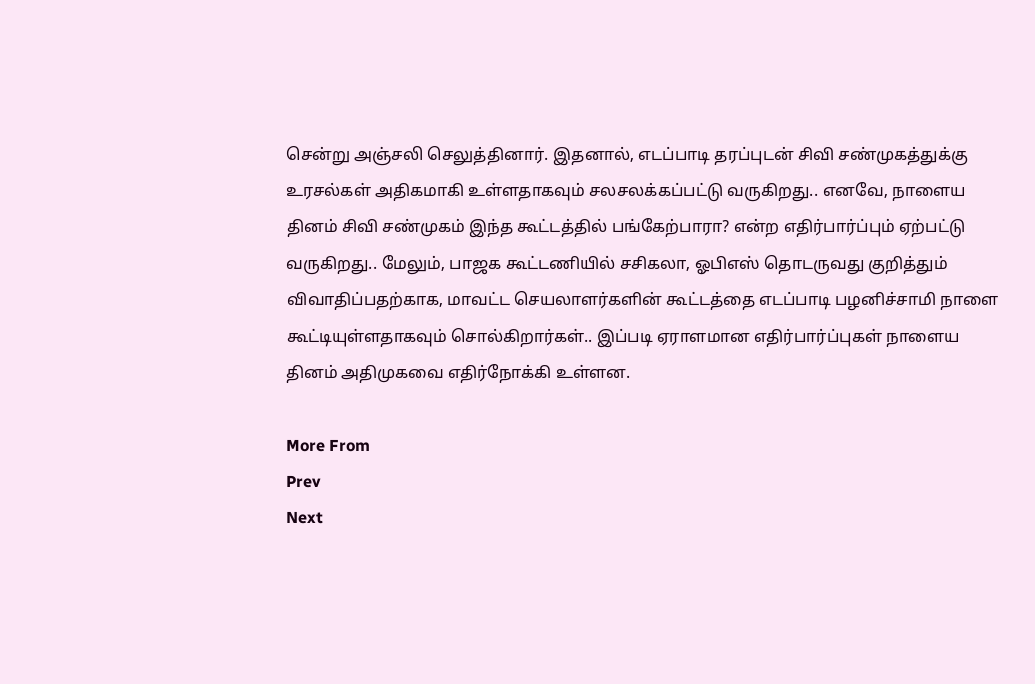சென்று அஞ்சலி செலுத்தினார். இதனால், எடப்பாடி தரப்புடன் சிவி சண்முகத்துக்கு உரசல்கள் அதிகமாகி உள்ளதாகவும் சலசலக்கப்பட்டு வருகிறது.. எனவே, நாளைய தினம் சிவி சண்முகம் இந்த கூட்டத்தில் பங்கேற்பாரா? என்ற எதிர்பார்ப்பும் ஏற்பட்டு வருகிறது.. மேலும், பாஜக கூட்டணியில் சசிகலா, ஓபிஎஸ் தொடருவது குறித்தும் விவாதிப்பதற்காக, மாவட்ட செயலாளர்களின் கூட்டத்தை எடப்பாடி பழனிச்சாமி நாளை கூட்டியுள்ளதாகவும் சொல்கிறார்கள்.. இப்படி ஏராளமான எதிர்பார்ப்புகள் நாளைய தினம் அதிமுகவை எதிர்நோக்கி உள்ளன.

More From
Prev
Next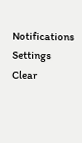Notifications
Settings
Clear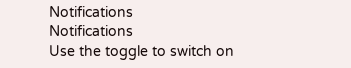Notifications
Notifications
Use the toggle to switch on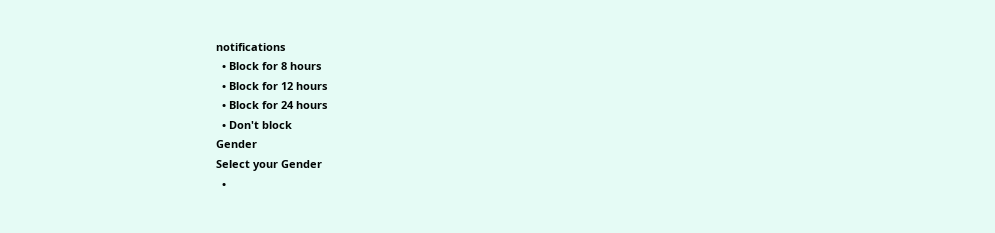notifications
  • Block for 8 hours
  • Block for 12 hours
  • Block for 24 hours
  • Don't block
Gender
Select your Gender
  •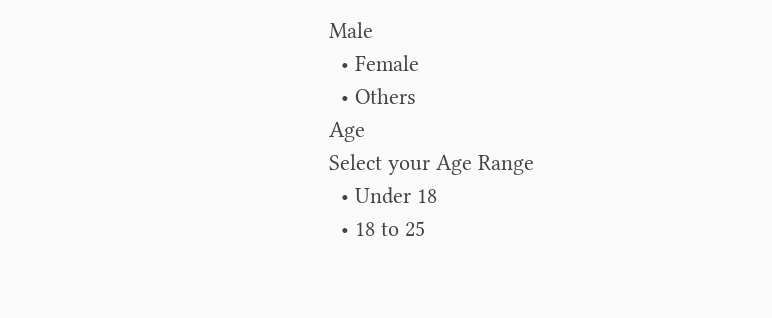Male
  • Female
  • Others
Age
Select your Age Range
  • Under 18
  • 18 to 25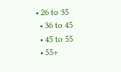• 26 to 35
  • 36 to 45
  • 45 to 55
  • 55+